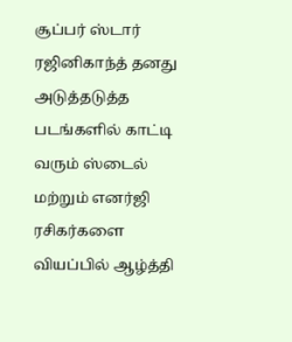சூப்பர் ஸ்டார் ரஜினிகாந்த் தனது அடுத்தடுத்த படங்களில் காட்டி வரும் ஸ்டைல் மற்றும் எனர்ஜி ரசிகர்களை வியப்பில் ஆழ்த்தி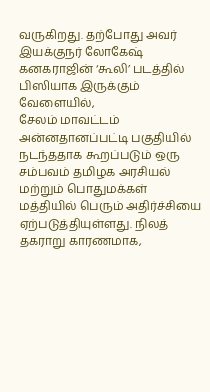வருகிறது. தற்போது அவர் இயக்குநர் லோகேஷ் கனகராஜின் ‘கூலி’ படத்தில் பிஸியாக இருக்கும் வேளையில்,
சேலம் மாவட்டம் அன்னதானப்பட்டி பகுதியில் நடந்ததாக கூறப்படும் ஒரு சம்பவம் தமிழக அரசியல் மற்றும் பொதுமக்கள் மத்தியில் பெரும் அதிர்ச்சியை ஏற்படுத்தியுள்ளது. நிலத் தகராறு காரணமாக,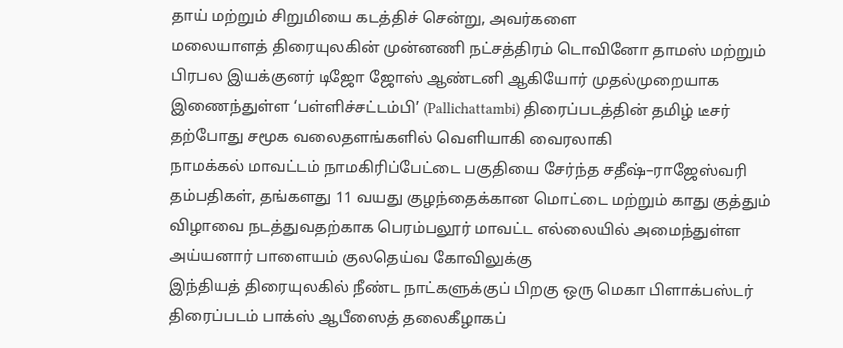தாய் மற்றும் சிறுமியை கடத்திச் சென்று, அவர்களை
மலையாளத் திரையுலகின் முன்னணி நட்சத்திரம் டொவினோ தாமஸ் மற்றும் பிரபல இயக்குனர் டிஜோ ஜோஸ் ஆண்டனி ஆகியோர் முதல்முறையாக இணைந்துள்ள ‘பள்ளிச்சட்டம்பி’ (Pallichattambi) திரைப்படத்தின் தமிழ் டீசர் தற்போது சமூக வலைதளங்களில் வெளியாகி வைரலாகி
நாமக்கல் மாவட்டம் நாமகிரிப்பேட்டை பகுதியை சேர்ந்த சதீஷ்–ராஜேஸ்வரி தம்பதிகள், தங்களது 11 வயது குழந்தைக்கான மொட்டை மற்றும் காது குத்தும் விழாவை நடத்துவதற்காக பெரம்பலூர் மாவட்ட எல்லையில் அமைந்துள்ள அய்யனார் பாளையம் குலதெய்வ கோவிலுக்கு
இந்தியத் திரையுலகில் நீண்ட நாட்களுக்குப் பிறகு ஒரு மெகா பிளாக்பஸ்டர் திரைப்படம் பாக்ஸ் ஆபீஸைத் தலைகீழாகப்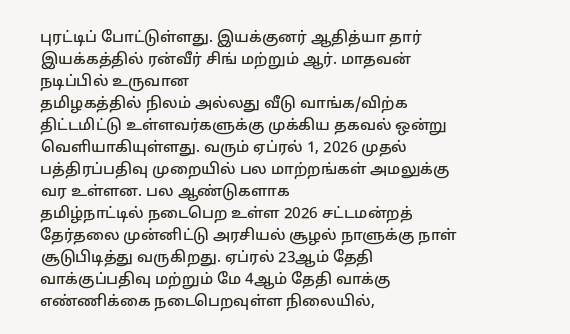புரட்டிப் போட்டுள்ளது. இயக்குனர் ஆதித்யா தார் இயக்கத்தில் ரன்வீர் சிங் மற்றும் ஆர். மாதவன் நடிப்பில் உருவான
தமிழகத்தில் நிலம் அல்லது வீடு வாங்க/விற்க திட்டமிட்டு உள்ளவர்களுக்கு முக்கிய தகவல் ஒன்று வெளியாகியுள்ளது. வரும் ஏப்ரல் 1, 2026 முதல் பத்திரப்பதிவு முறையில் பல மாற்றங்கள் அமலுக்கு வர உள்ளன. பல ஆண்டுகளாக
தமிழ்நாட்டில் நடைபெற உள்ள 2026 சட்டமன்றத் தேர்தலை முன்னிட்டு அரசியல் சூழல் நாளுக்கு நாள் சூடுபிடித்து வருகிறது. ஏப்ரல் 23ஆம் தேதி வாக்குப்பதிவு மற்றும் மே 4ஆம் தேதி வாக்கு எண்ணிக்கை நடைபெறவுள்ள நிலையில்,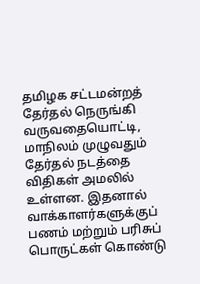தமிழக சட்டமன்றத் தேர்தல் நெருங்கி வருவதையொட்டி, மாநிலம் முழுவதும் தேர்தல் நடத்தை விதிகள் அமலில் உள்ளன. இதனால் வாக்காளர்களுக்குப் பணம் மற்றும் பரிசுப் பொருட்கள் கொண்டு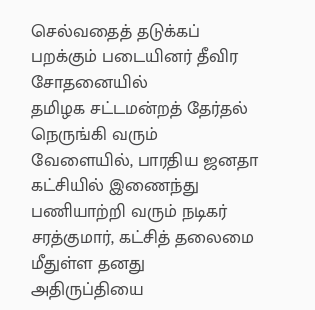செல்வதைத் தடுக்கப் பறக்கும் படையினர் தீவிர சோதனையில்
தமிழக சட்டமன்றத் தேர்தல் நெருங்கி வரும் வேளையில், பாரதிய ஜனதா கட்சியில் இணைந்து பணியாற்றி வரும் நடிகர் சரத்குமார், கட்சித் தலைமை மீதுள்ள தனது அதிருப்தியை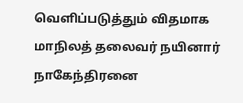வெளிப்படுத்தும் விதமாக மாநிலத் தலைவர் நயினார் நாகேந்திரனை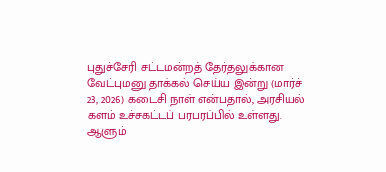புதுச்சேரி சட்டமன்றத் தேர்தலுக்கான வேட்புமனு தாக்கல் செய்ய இன்று (மார்ச் 23, 2026) கடைசி நாள் என்பதால், அரசியல் களம் உச்சகட்டப் பரபரப்பில் உள்ளது. ஆளும்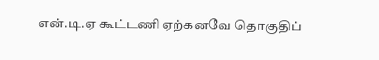என்.டி.ஏ கூட்டணி ஏற்கனவே தொகுதிப்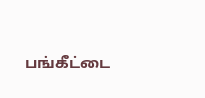பங்கீட்டை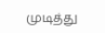முடித்து